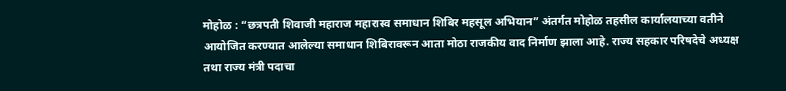मोहोळ : “छत्रपती शिवाजी महाराज महारास्व समाधान शिबिर महसूल अभियान” अंतर्गत मोहोळ तहसील कार्यालयाच्या वतीने आयोजित करण्यात आलेल्या समाधान शिबिरावरून आता मोठा राजकीय वाद निर्माण झाला आहे. राज्य सहकार परिषदेचे अध्यक्ष तथा राज्य मंत्री पदाचा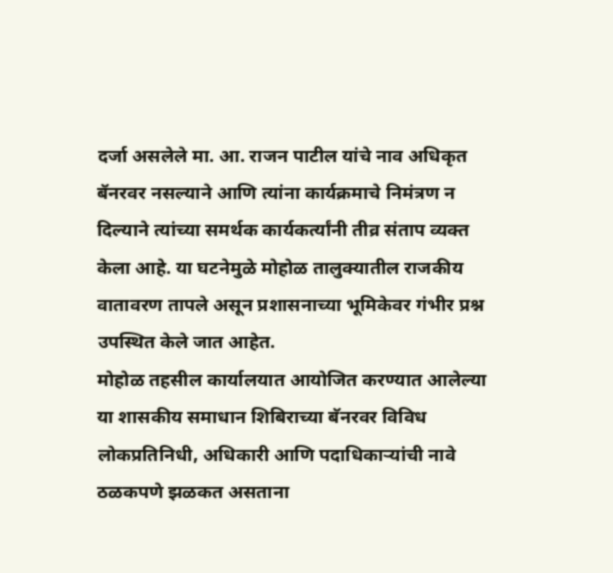दर्जा असलेले मा. आ. राजन पाटील यांचे नाव अधिकृत बॅनरवर नसल्याने आणि त्यांना कार्यक्रमाचे निमंत्रण न दिल्याने त्यांच्या समर्थक कार्यकर्त्यांनी तीव्र संताप व्यक्त केला आहे. या घटनेमुळे मोहोळ तालुक्यातील राजकीय वातावरण तापले असून प्रशासनाच्या भूमिकेवर गंभीर प्रश्न उपस्थित केले जात आहेत.
मोहोळ तहसील कार्यालयात आयोजित करण्यात आलेल्या या शासकीय समाधान शिबिराच्या बॅनरवर विविध लोकप्रतिनिधी, अधिकारी आणि पदाधिकाऱ्यांची नावे ठळकपणे झळकत असताना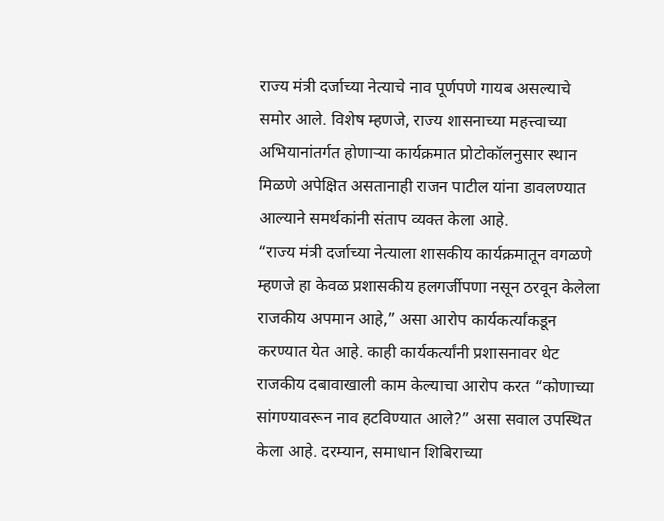राज्य मंत्री दर्जाच्या नेत्याचे नाव पूर्णपणे गायब असल्याचे समोर आले. विशेष म्हणजे, राज्य शासनाच्या महत्त्वाच्या अभियानांतर्गत होणाऱ्या कार्यक्रमात प्रोटोकॉलनुसार स्थान मिळणे अपेक्षित असतानाही राजन पाटील यांना डावलण्यात आल्याने समर्थकांनी संताप व्यक्त केला आहे.
“राज्य मंत्री दर्जाच्या नेत्याला शासकीय कार्यक्रमातून वगळणे म्हणजे हा केवळ प्रशासकीय हलगर्जीपणा नसून ठरवून केलेला राजकीय अपमान आहे,” असा आरोप कार्यकर्त्यांकडून करण्यात येत आहे. काही कार्यकर्त्यांनी प्रशासनावर थेट राजकीय दबावाखाली काम केल्याचा आरोप करत “कोणाच्या सांगण्यावरून नाव हटविण्यात आले?” असा सवाल उपस्थित केला आहे. दरम्यान, समाधान शिबिराच्या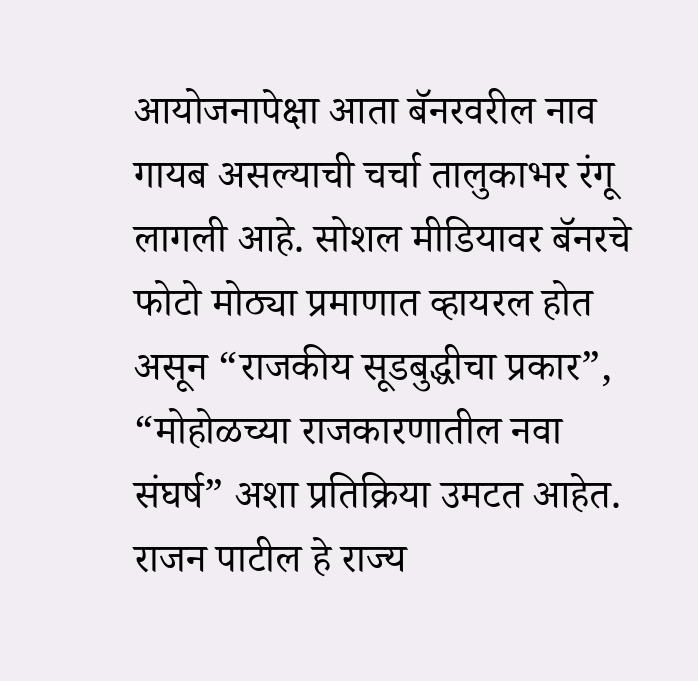आयोजनापेक्षा आता बॅनरवरील नाव गायब असल्याची चर्चा तालुकाभर रंगू लागली आहे. सोशल मीडियावर बॅनरचे फोटो मोठ्या प्रमाणात व्हायरल होत असून “राजकीय सूडबुद्धीचा प्रकार”, “मोहोळच्या राजकारणातील नवा संघर्ष” अशा प्रतिक्रिया उमटत आहेत.
राजन पाटील हे राज्य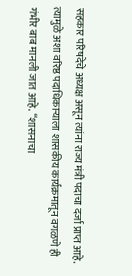सहकार परिषदेचे अध्यक्ष असून त्यांना राज्य मंत्री पदाचा दर्जा प्राप्त आहे. त्यामुळे अशा वरिष्ठ पदाधिकाऱ्याला शासकीय कार्यक्रमातून वगळणे ही गंभीर बाब मानली जात आहे. “शासनाचा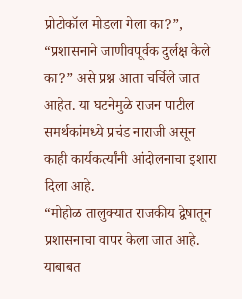प्रोटोकॉल मोडला गेला का?”, “प्रशासनाने जाणीवपूर्वक दुर्लक्ष केले का?” असे प्रश्न आता चर्चिले जात आहेत. या घटनेमुळे राजन पाटील समर्थकांमध्ये प्रचंड नाराजी असून काही कार्यकर्त्यांनी आंदोलनाचा इशारा दिला आहे.
“मोहोळ तालुक्यात राजकीय द्वेषातून प्रशासनाचा वापर केला जात आहे. याबाबत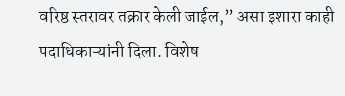वरिष्ठ स्तरावर तक्रार केली जाईल,” असा इशारा काही पदाधिकाऱ्यांनी दिला. विशेष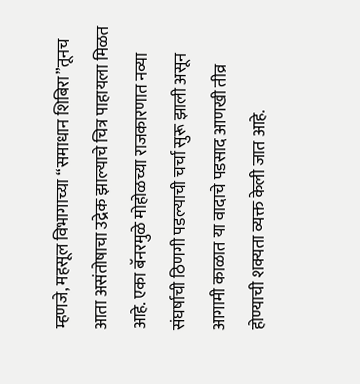म्हणजे, महसूल विभागाच्या “समाधान शिबिरा”तूनच आता असंतोषाचा उद्रेक झाल्याचे चित्र पाहायला मिळत आहे. एका बॅनरमुळे मोहोळच्या राजकारणात नव्या संघर्षाची ठिणगी पडल्याची चर्चा सुरू झाली असून आगामी काळात या वादाचे पडसाद आणखी तीव्र होण्याची शक्यता व्यक्त केली जात आहे.